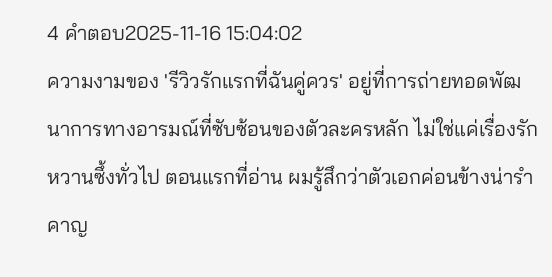4 คำตอบ2025-11-16 15:04:02
ความงามของ 'รีวิวรักแรกที่ฉันคู่ควร' อยู่ที่การถ่ายทอดพัฒนาการทางอารมณ์ที่ซับซ้อนของตัวละครหลัก ไม่ใช่แค่เรื่องรักหวานซึ้งทั่วไป ตอนแรกที่อ่าน ผมรู้สึกว่าตัวเอกค่อนข้างน่ารำคาญ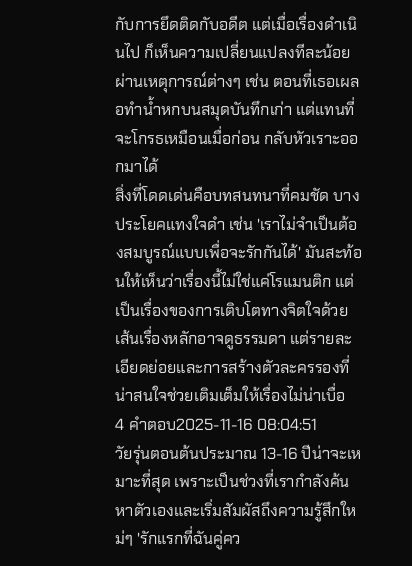กับการยึดติดกับอดีต แต่เมื่อเรื่องดำเนินไป ก็เห็นความเปลี่ยนแปลงทีละน้อยผ่านเหตุการณ์ต่างๆ เช่น ตอนที่เธอเผลอทำน้ำหกบนสมุดบันทึกเก่า แต่แทนที่จะโกรธเหมือนเมื่อก่อน กลับหัวเราะออกมาได้
สิ่งที่โดดเด่นคือบทสนทนาที่คมชัด บางประโยคแทงใจดำ เช่น 'เราไม่จำเป็นต้องสมบูรณ์แบบเพื่อจะรักกันได้' มันสะท้อนให้เห็นว่าเรื่องนี้ไม่ใช่แค่โรแมนติก แต่เป็นเรื่องของการเติบโตทางจิตใจด้วย เส้นเรื่องหลักอาจดูธรรมดา แต่รายละเอียดย่อยและการสร้างตัวละครรองที่น่าสนใจช่วยเติมเต็มให้เรื่องไม่น่าเบื่อ
4 คำตอบ2025-11-16 08:04:51
วัยรุ่นตอนต้นประมาณ 13-16 ปีน่าจะเหมาะที่สุด เพราะเป็นช่วงที่เรากำลังค้นหาตัวเองและเริ่มสัมผัสถึงความรู้สึกใหม่ๆ 'รักแรกที่ฉันคู่คว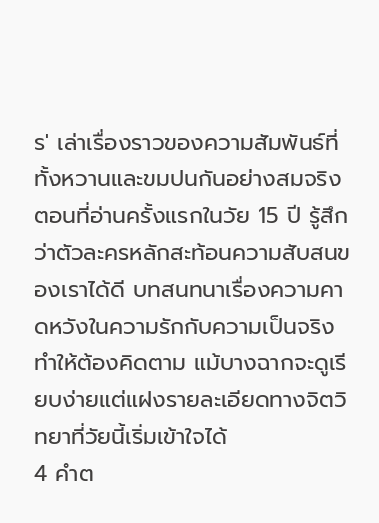ร' เล่าเรื่องราวของความสัมพันธ์ที่ทั้งหวานและขมปนกันอย่างสมจริง
ตอนที่อ่านครั้งแรกในวัย 15 ปี รู้สึกว่าตัวละครหลักสะท้อนความสับสนของเราได้ดี บทสนทนาเรื่องความคาดหวังในความรักกับความเป็นจริงทำให้ต้องคิดตาม แม้บางฉากจะดูเรียบง่ายแต่แฝงรายละเอียดทางจิตวิทยาที่วัยนี้เริ่มเข้าใจได้
4 คำต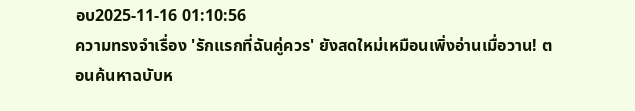อบ2025-11-16 01:10:56
ความทรงจำเรื่อง 'รักแรกที่ฉันคู่ควร' ยังสดใหม่เหมือนเพิ่งอ่านเมื่อวาน! ตอนค้นหาฉบับห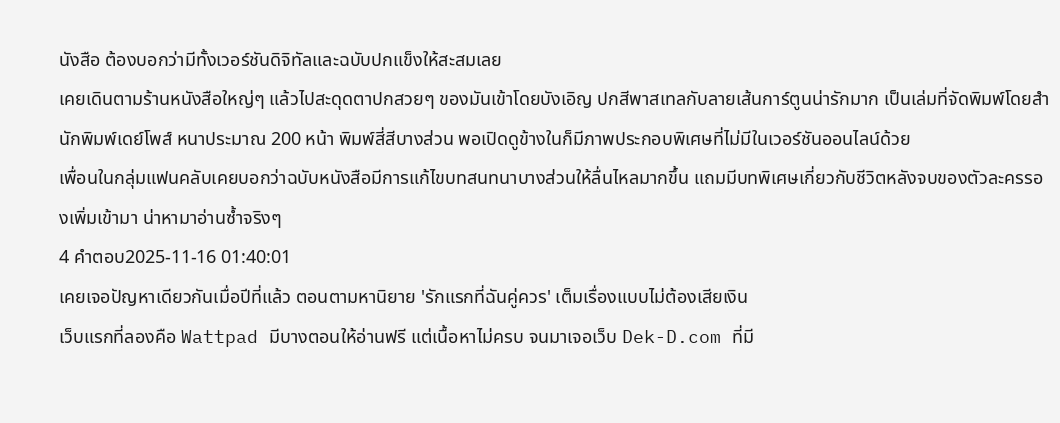นังสือ ต้องบอกว่ามีทั้งเวอร์ชันดิจิทัลและฉบับปกแข็งให้สะสมเลย
เคยเดินตามร้านหนังสือใหญ่ๆ แล้วไปสะดุดตาปกสวยๆ ของมันเข้าโดยบังเอิญ ปกสีพาสเทลกับลายเส้นการ์ตูนน่ารักมาก เป็นเล่มที่จัดพิมพ์โดยสำนักพิมพ์เดย์โพส์ หนาประมาณ 200 หน้า พิมพ์สี่สีบางส่วน พอเปิดดูข้างในก็มีภาพประกอบพิเศษที่ไม่มีในเวอร์ชันออนไลน์ด้วย
เพื่อนในกลุ่มแฟนคลับเคยบอกว่าฉบับหนังสือมีการแก้ไขบทสนทนาบางส่วนให้ลื่นไหลมากขึ้น แถมมีบทพิเศษเกี่ยวกับชีวิตหลังจบของตัวละครรองเพิ่มเข้ามา น่าหามาอ่านซ้ำจริงๆ
4 คำตอบ2025-11-16 01:40:01
เคยเจอปัญหาเดียวกันเมื่อปีที่แล้ว ตอนตามหานิยาย 'รักแรกที่ฉันคู่ควร' เต็มเรื่องแบบไม่ต้องเสียเงิน
เว็บแรกที่ลองคือ Wattpad มีบางตอนให้อ่านฟรี แต่เนื้อหาไม่ครบ จนมาเจอเว็บ Dek-D.com ที่มี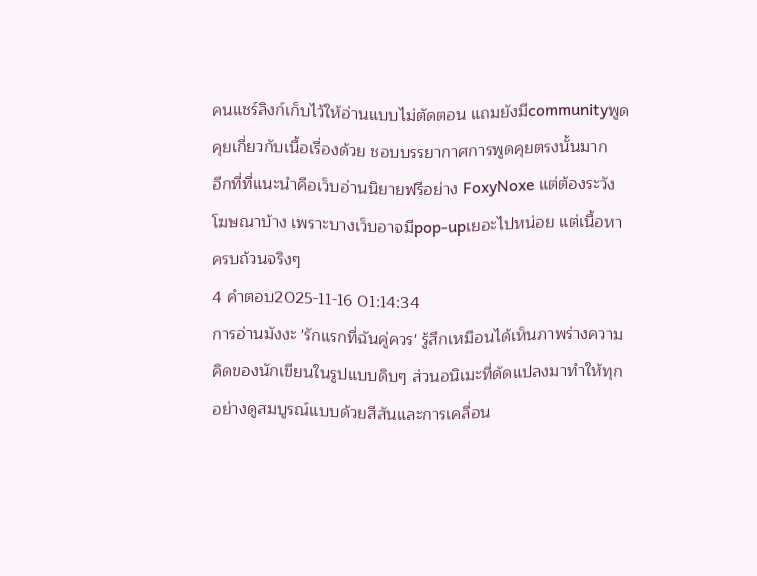คนแชร์ลิงก์เก็บไว้ให้อ่านแบบไม่ตัดตอน แถมยังมีcommunityพูดคุยเกี่ยวกับเนื้อเรื่องด้วย ชอบบรรยากาศการพูดคุยตรงนั้นมาก
อีกที่ที่แนะนำคือเว็บอ่านนิยายฟรีอย่าง FoxyNoxe แต่ต้องระวังโฆษณาบ้าง เพราะบางเว็บอาจมีpop-upเยอะไปหน่อย แต่เนื้อหาครบถ้วนจริงๆ
4 คำตอบ2025-11-16 01:14:34
การอ่านมังงะ 'รักแรกที่ฉันคู่ควร' รู้สึกเหมือนได้เห็นภาพร่างความคิดของนักเขียนในรูปแบบดิบๆ ส่วนอนิเมะที่ดัดแปลงมาทำให้ทุกอย่างดูสมบูรณ์แบบด้วยสีสันและการเคลื่อน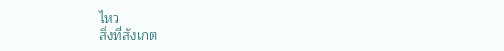ไหว
สิ่งที่สังเกต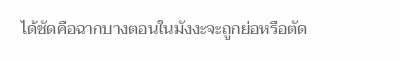ได้ชัดคือฉากบางตอนในมังงะจะถูกย่อหรือตัด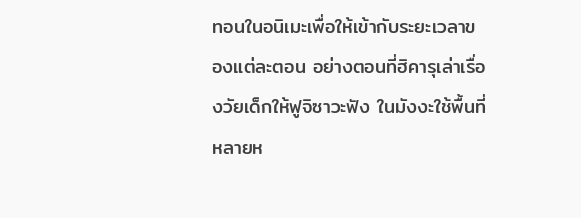ทอนในอนิเมะเพื่อให้เข้ากับระยะเวลาของแต่ละตอน อย่างตอนที่ฮิคารุเล่าเรื่องวัยเด็กให้ฟูจิซาวะฟัง ในมังงะใช้พื้นที่หลายห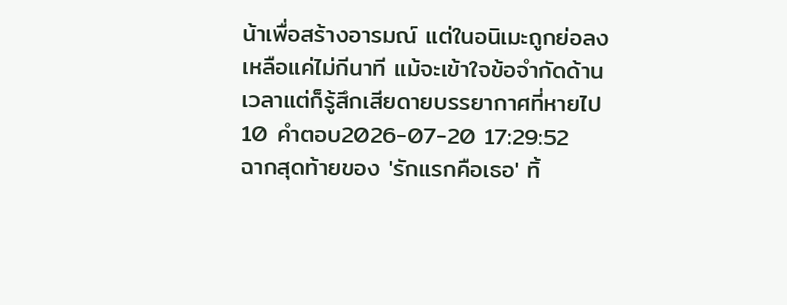น้าเพื่อสร้างอารมณ์ แต่ในอนิเมะถูกย่อลงเหลือแค่ไม่กีนาที แม้จะเข้าใจข้อจำกัดด้านเวลาแต่ก็รู้สึกเสียดายบรรยากาศที่หายไป
10 คำตอบ2026-07-20 17:29:52
ฉากสุดท้ายของ 'รักแรกคือเธอ' ทิ้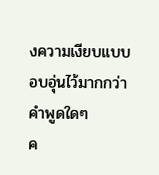งความเงียบแบบอบอุ่นไว้มากกว่าคำพูดใดๆ
ค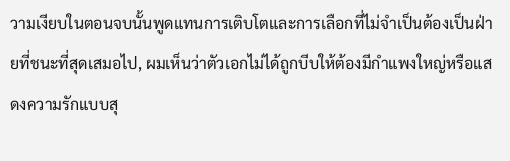วามเงียบในตอนจบนั้นพูดแทนการเติบโตและการเลือกที่ไม่จำเป็นต้องเป็นฝ่ายที่ชนะที่สุดเสมอไป, ผมเห็นว่าตัวเอกไม่ได้ถูกบีบให้ต้องมีกำแพงใหญ่หรือแสดงความรักแบบสุ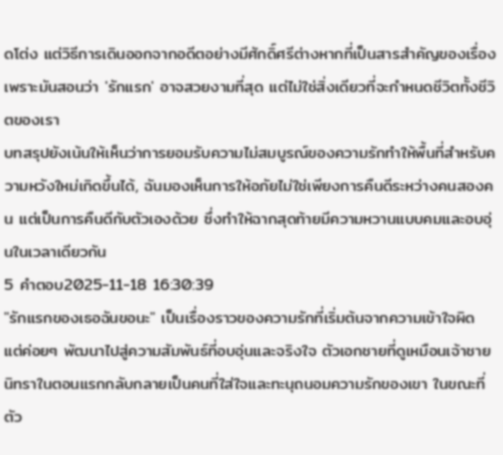ดโต่ง แต่วิธีการเดินออกจากอดีตอย่างมีศักดิ์ศรีต่างหากที่เป็นสารสำคัญของเรื่อง เพราะมันสอนว่า 'รักแรก' อาจสวยงามที่สุด แต่ไม่ใช่สิ่งเดียวที่จะกำหนดชีวิตทั้งชีวิตของเรา
บทสรุปยังเน้นให้เห็นว่าการยอมรับความไม่สมบูรณ์ของความรักทำให้พื้นที่สำหรับความหวังใหม่เกิดขึ้นได้, ฉันมองเห็นการให้อภัยไม่ใช่เพียงการคืนดีระหว่างคนสองคน แต่เป็นการคืนดีกับตัวเองด้วย ซึ่งทำให้ฉากสุดท้ายมีความหวานแบบคมและอบอุ่นในเวลาเดียวกัน
5 คำตอบ2025-11-18 16:30:39
"รักแรกของเธอฉันขอนะ" เป็นเรื่องราวของความรักที่เริ่มต้นจากความเข้าใจผิด แต่ค่อยๆ พัฒนาไปสู่ความสัมพันธ์ที่อบอุ่นและจริงใจ ตัวเอกชายที่ดูเหมือนเจ้าชายนิทราในตอนแรกกลับกลายเป็นคนที่ใส่ใจและทะนุถนอมความรักของเขา ในขณะที่ตัว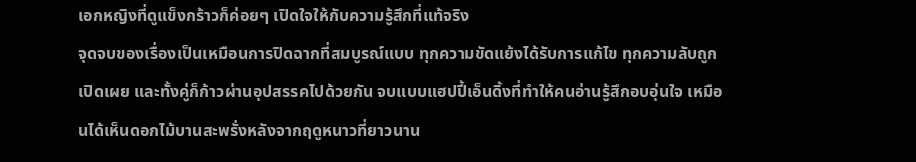เอกหญิงที่ดูแข็งกร้าวก็ค่อยๆ เปิดใจให้กับความรู้สึกที่แท้จริง
จุดจบของเรื่องเป็นเหมือนการปิดฉากที่สมบูรณ์แบบ ทุกความขัดแย้งได้รับการแก้ไข ทุกความลับถูกเปิดเผย และทั้งคู่ก็ก้าวผ่านอุปสรรคไปด้วยกัน จบแบบแฮปปี้เอ็นดิ้งที่ทำให้คนอ่านรู้สึกอบอุ่นใจ เหมือนได้เห็นดอกไม้บานสะพรั่งหลังจากฤดูหนาวที่ยาวนาน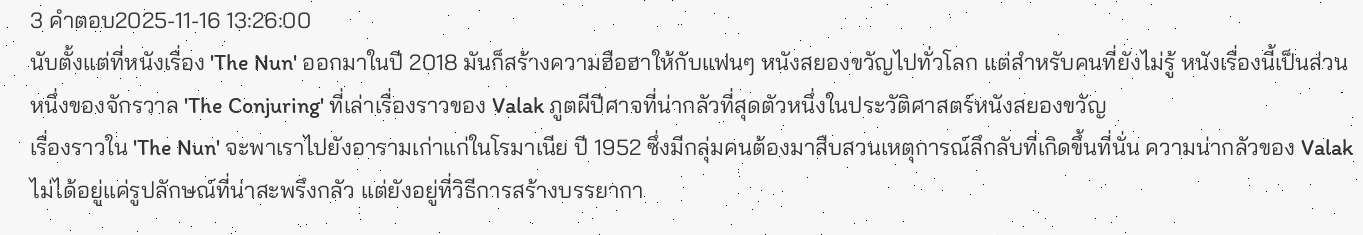3 คำตอบ2025-11-16 13:26:00
นับตั้งแต่ที่หนังเรื่อง 'The Nun' ออกมาในปี 2018 มันก็สร้างความฮือฮาให้กับแฟนๆ หนังสยองขวัญไปทั่วโลก แต่สำหรับคนที่ยังไม่รู้ หนังเรื่องนี้เป็นส่วนหนึ่งของจักรวาล 'The Conjuring' ที่เล่าเรื่องราวของ Valak ภูตผีปีศาจที่น่ากลัวที่สุดตัวหนึ่งในประวัติศาสตร์หนังสยองขวัญ
เรื่องราวใน 'The Nun' จะพาเราไปยังอารามเก่าแก่ในโรมาเนีย ปี 1952 ซึ่งมีกลุ่มคนต้องมาสืบสวนเหตุการณ์ลึกลับที่เกิดขึ้นที่นั่น ความน่ากลัวของ Valak ไม่ได้อยู่แค่รูปลักษณ์ที่น่าสะพรึงกลัว แต่ยังอยู่ที่วิธีการสร้างบรรยากา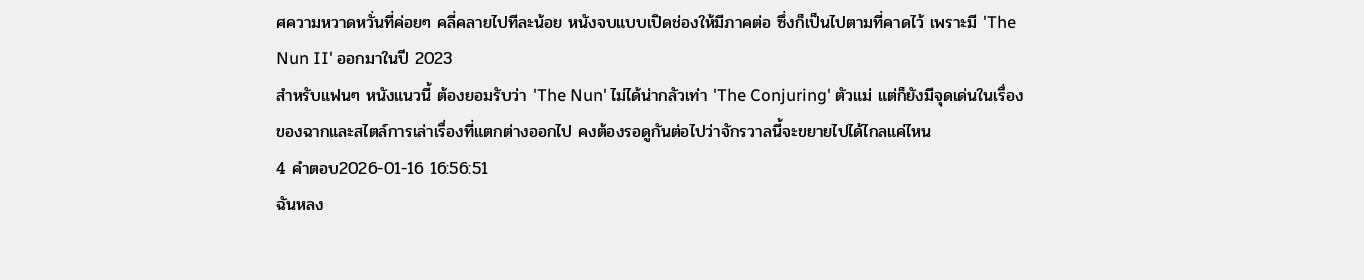ศความหวาดหวั่นที่ค่อยๆ คลี่คลายไปทีละน้อย หนังจบแบบเปิดช่องให้มีภาคต่อ ซึ่งก็เป็นไปตามที่คาดไว้ เพราะมี 'The Nun II' ออกมาในปี 2023
สำหรับแฟนๆ หนังแนวนี้ ต้องยอมรับว่า 'The Nun' ไม่ได้น่ากลัวเท่า 'The Conjuring' ตัวแม่ แต่ก็ยังมีจุดเด่นในเรื่องของฉากและสไตล์การเล่าเรื่องที่แตกต่างออกไป คงต้องรอดูกันต่อไปว่าจักรวาลนี้จะขยายไปได้ไกลแค่ไหน
4 คำตอบ2026-01-16 16:56:51
ฉันหลง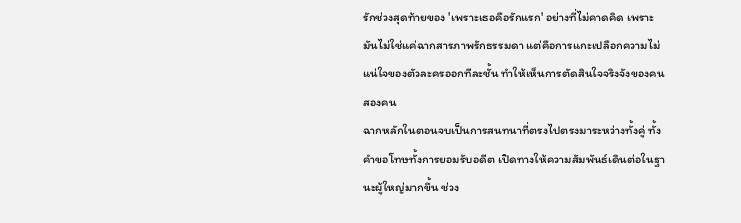รักช่วงสุดท้ายของ 'เพราะเธอคือรักแรก' อย่างที่ไม่คาดคิด เพราะมันไม่ใช่แค่ฉากสารภาพรักธรรมดา แต่คือการแกะเปลือกความไม่แน่ใจของตัวละครออกทีละชั้น ทำให้เห็นการตัดสินใจจริงจังของคนสองคน
ฉากหลักในตอนจบเป็นการสนทนาที่ตรงไปตรงมาระหว่างทั้งคู่ ทั้งคำขอโทษทั้งการยอมรับอดีต เปิดทางให้ความสัมพันธ์เดินต่อในฐานะผู้ใหญ่มากขึ้น ช่วง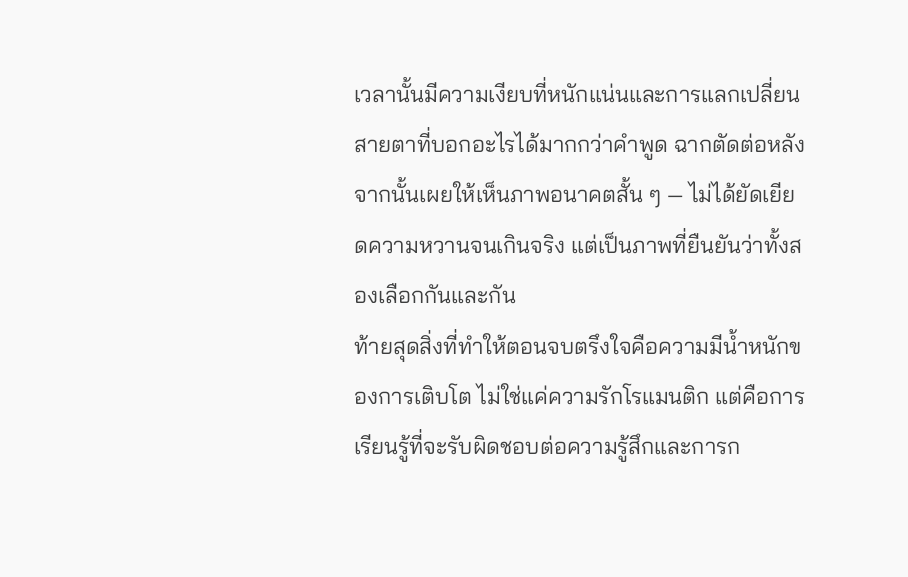เวลานั้นมีความเงียบที่หนักแน่นและการแลกเปลี่ยนสายตาที่บอกอะไรได้มากกว่าคำพูด ฉากตัดต่อหลังจากนั้นเผยให้เห็นภาพอนาคตสั้น ๆ — ไม่ได้ยัดเยียดความหวานจนเกินจริง แต่เป็นภาพที่ยืนยันว่าทั้งสองเลือกกันและกัน
ท้ายสุดสิ่งที่ทำให้ตอนจบตรึงใจคือความมีน้ำหนักของการเติบโต ไม่ใช่แค่ความรักโรแมนติก แต่คือการเรียนรู้ที่จะรับผิดชอบต่อความรู้สึกและการก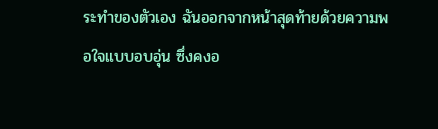ระทำของตัวเอง ฉันออกจากหน้าสุดท้ายด้วยความพอใจแบบอบอุ่น ซึ่งคงอ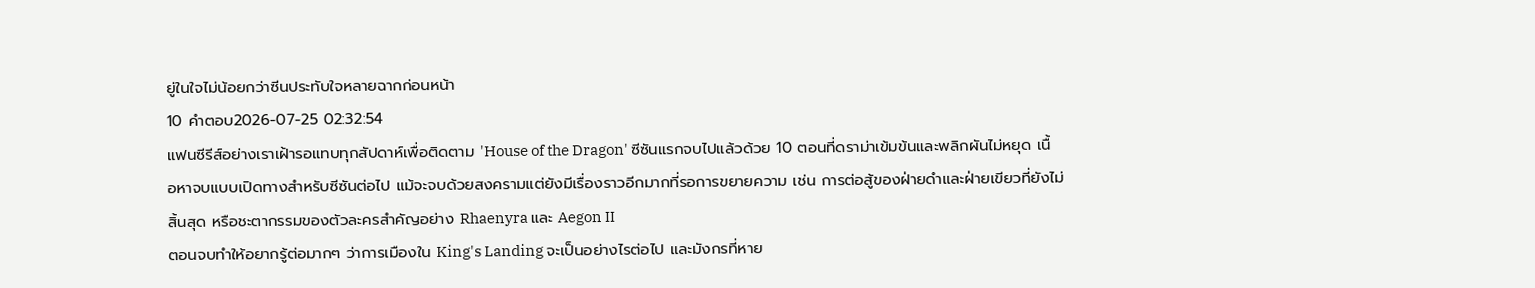ยู่ในใจไม่น้อยกว่าซีนประทับใจหลายฉากก่อนหน้า
10 คำตอบ2026-07-25 02:32:54
แฟนซีรีส์อย่างเราเฝ้ารอแทบทุกสัปดาห์เพื่อติดตาม 'House of the Dragon' ซีซันแรกจบไปแล้วด้วย 10 ตอนที่ดราม่าเข้มข้นและพลิกผันไม่หยุด เนื้อหาจบแบบเปิดทางสำหรับซีซันต่อไป แม้จะจบด้วยสงครามแต่ยังมีเรื่องราวอีกมากที่รอการขยายความ เช่น การต่อสู้ของฝ่ายดำและฝ่ายเขียวที่ยังไม่สิ้นสุด หรือชะตากรรมของตัวละครสำคัญอย่าง Rhaenyra และ Aegon II
ตอนจบทำให้อยากรู้ต่อมากๆ ว่าการเมืองใน King's Landing จะเป็นอย่างไรต่อไป และมังกรที่หาย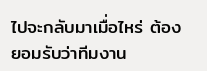ไปจะกลับมาเมื่อไหร่ ต้องยอมรับว่าทีมงาน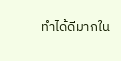ทำได้ดีมากใน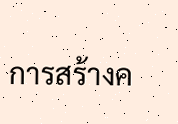การสร้างค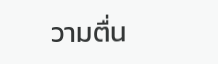วามตื่น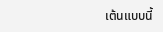เต้นแบบนี้